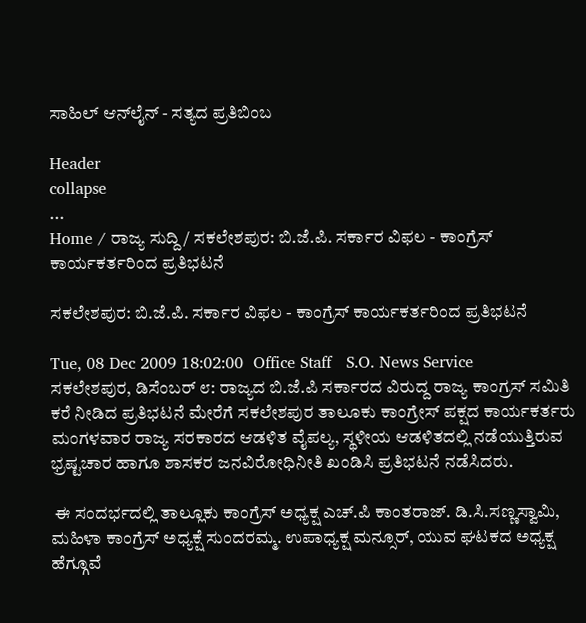ಸಾಹಿಲ್ ಆನ್‌ಲೈನ್ - ಸತ್ಯದ ಪ್ರತಿಬಿಂಬ

Header
collapse
...
Home / ರಾಜ್ಯ ಸುದ್ದಿ / ಸಕಲೇಶಪುರ: ಬಿ.ಜೆ.ಪಿ. ಸರ್ಕಾರ ವಿಫಲ - ಕಾಂಗ್ರೆಸ್ ಕಾರ್ಯಕರ್ತರಿಂದ ಪ್ರತಿಭಟನೆ

ಸಕಲೇಶಪುರ: ಬಿ.ಜೆ.ಪಿ. ಸರ್ಕಾರ ವಿಫಲ - ಕಾಂಗ್ರೆಸ್ ಕಾರ್ಯಕರ್ತರಿಂದ ಪ್ರತಿಭಟನೆ

Tue, 08 Dec 2009 18:02:00  Office Staff   S.O. News Service
ಸಕಲೇಶಪುರ, ಡಿಸೆಂಬರ್ ೮: ರಾಜ್ಯದ ಬಿ.ಜೆ.ಪಿ ಸರ್ಕಾರದ ವಿರುದ್ದ ರಾಜ್ಯ ಕಾಂಗ್ರಸ್ ಸಮಿತಿ ಕರೆ ನೀಡಿದ ಪ್ರತಿಭಟನೆ ಮೇರೆಗೆ ಸಕಲೇಶಪುರ ತಾಲೂಕು ಕಾಂಗ್ರೇಸ್ ಪಕ್ಷದ ಕಾರ್ಯಕರ್ತರು ಮಂಗಳವಾರ ರಾಜ್ಯ ಸರಕಾರದ ಆಡಳಿತ ವೈಪಲ್ಯ, ಸ್ಥಳೀಯ ಆಡಳಿತದಲ್ಲಿ ನಡೆಯುತ್ತಿರುವ ಭ್ರಷ್ಟಚಾರ ಹಾಗೂ ಶಾಸಕರ ಜನವಿರೋಧಿನೀತಿ ಖಂಡಿಸಿ ಪ್ರತಿಭಟನೆ ನಡೆಸಿದರು.

 ಈ ಸಂದರ್ಭದಲ್ಲಿ ತಾಲ್ಲೂಕು ಕಾಂಗ್ರೆಸ್ ಅಧ್ಯಕ್ಷ ಎಚ್.ಪಿ ಕಾಂತರಾಜ್. ಡಿ.ಸಿ.ಸಣ್ಣಸ್ವಾಮಿ, ಮಹಿಳಾ ಕಾಂಗ್ರೆಸ್ ಅಧ್ಯಕ್ಷೆ ಸುಂದರಮ್ಮ. ಉಪಾಧ್ಯಕ್ಷ ಮನ್ಸೂರ್, ಯುವ ಘಟಕದ ಅಧ್ಯಕ್ಷ ಹೆಗ್ಗೂವೆ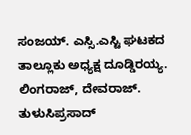ಸಂಜಯ್. ಎಸ್ಸಿ.ಎಸ್ಟಿ ಘಟಕದ ತಾಲ್ಲೂಕು ಅಧ್ಯಕ್ಷ ದೂಡ್ಡಿರಯ್ಯ. ಲಿಂಗರಾಜ್, ದೇವರಾಜ್. ತುಳುಸಿಪ್ರಸಾದ್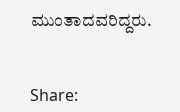ಮುಂತಾದವರಿದ್ದರು.


Share: